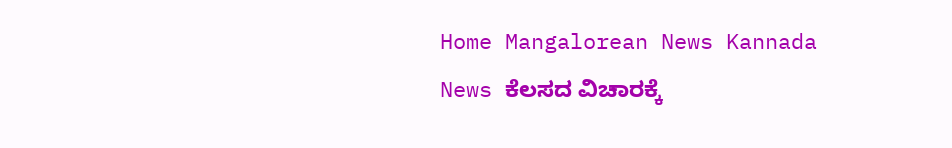Home Mangalorean News Kannada News ಕೆಲಸದ ವಿಚಾರಕ್ಕೆ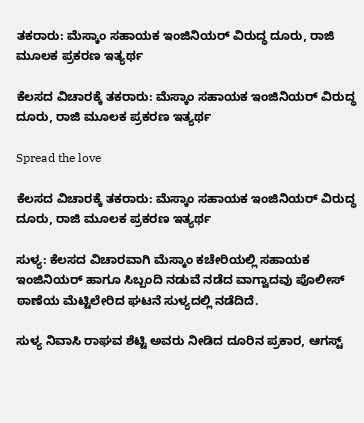ತಕರಾರು: ಮೆಸ್ಕಾಂ ಸಹಾಯಕ ಇಂಜಿನಿಯರ್ ವಿರುದ್ಧ ದೂರು, ರಾಜಿ ಮೂಲಕ ಪ್ರಕರಣ ಇತ್ಯರ್ಥ

ಕೆಲಸದ ವಿಚಾರಕ್ಕೆ ತಕರಾರು: ಮೆಸ್ಕಾಂ ಸಹಾಯಕ ಇಂಜಿನಿಯರ್ ವಿರುದ್ಧ ದೂರು, ರಾಜಿ ಮೂಲಕ ಪ್ರಕರಣ ಇತ್ಯರ್ಥ

Spread the love

ಕೆಲಸದ ವಿಚಾರಕ್ಕೆ ತಕರಾರು: ಮೆಸ್ಕಾಂ ಸಹಾಯಕ ಇಂಜಿನಿಯರ್ ವಿರುದ್ಧ ದೂರು, ರಾಜಿ ಮೂಲಕ ಪ್ರಕರಣ ಇತ್ಯರ್ಥ

ಸುಳ್ಯ: ಕೆಲಸದ ವಿಚಾರವಾಗಿ ಮೆಸ್ಕಾಂ ಕಚೇರಿಯಲ್ಲಿ ಸಹಾಯಕ ಇಂಜಿನಿಯರ್ ಹಾಗೂ ಸಿಬ್ಬಂದಿ ನಡುವೆ ನಡೆದ ವಾಗ್ವಾದವು ಪೊಲೀಸ್ ಠಾಣೆಯ ಮೆಟ್ಟಿಲೇರಿದ ಘಟನೆ ಸುಳ್ಯದಲ್ಲಿ ನಡೆದಿದೆ.

ಸುಳ್ಯ ನಿವಾಸಿ ರಾಘವ ಶೆಟ್ಟಿ ಅವರು ನೀಡಿದ ದೂರಿನ ಪ್ರಕಾರ, ಆಗಸ್ಟ್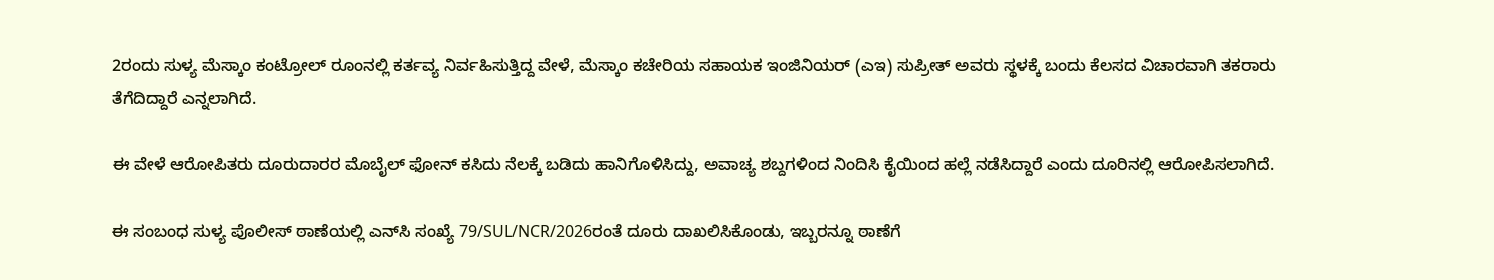2ರಂದು ಸುಳ್ಯ ಮೆಸ್ಕಾಂ ಕಂಟ್ರೋಲ್ ರೂಂನಲ್ಲಿ ಕರ್ತವ್ಯ ನಿರ್ವಹಿಸುತ್ತಿದ್ದ ವೇಳೆ, ಮೆಸ್ಕಾಂ ಕಚೇರಿಯ ಸಹಾಯಕ ಇಂಜಿನಿಯರ್ (ಎಇ) ಸುಪ್ರೀತ್ ಅವರು ಸ್ಥಳಕ್ಕೆ ಬಂದು ಕೆಲಸದ ವಿಚಾರವಾಗಿ ತಕರಾರು ತೆಗೆದಿದ್ದಾರೆ ಎನ್ನಲಾಗಿದೆ.

ಈ ವೇಳೆ ಆರೋಪಿತರು ದೂರುದಾರರ ಮೊಬೈಲ್ ಫೋನ್ ಕಸಿದು ನೆಲಕ್ಕೆ ಬಡಿದು ಹಾನಿಗೊಳಿಸಿದ್ದು, ಅವಾಚ್ಯ ಶಬ್ದಗಳಿಂದ ನಿಂದಿಸಿ ಕೈಯಿಂದ ಹಲ್ಲೆ ನಡೆಸಿದ್ದಾರೆ ಎಂದು ದೂರಿನಲ್ಲಿ ಆರೋಪಿಸಲಾಗಿದೆ.

ಈ ಸಂಬಂಧ ಸುಳ್ಯ ಪೊಲೀಸ್ ಠಾಣೆಯಲ್ಲಿ ಎನ್‌ಸಿ ಸಂಖ್ಯೆ 79/SUL/NCR/2026ರಂತೆ ದೂರು ದಾಖಲಿಸಿಕೊಂಡು, ಇಬ್ಬರನ್ನೂ ಠಾಣೆಗೆ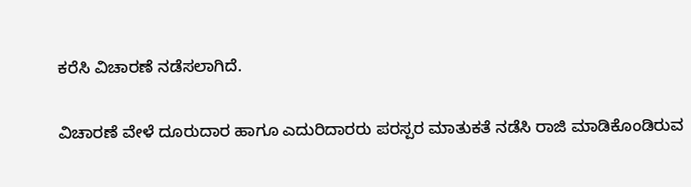ಕರೆಸಿ ವಿಚಾರಣೆ ನಡೆಸಲಾಗಿದೆ.

ವಿಚಾರಣೆ ವೇಳೆ ದೂರುದಾರ ಹಾಗೂ ಎದುರಿದಾರರು ಪರಸ್ಪರ ಮಾತುಕತೆ ನಡೆಸಿ ರಾಜಿ ಮಾಡಿಕೊಂಡಿರುವ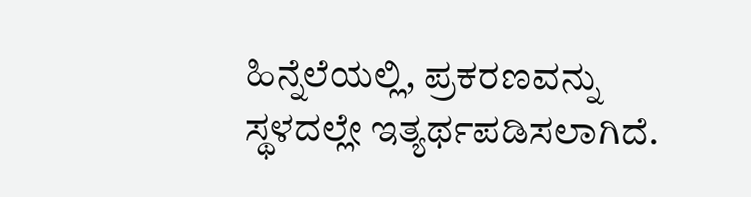ಹಿನ್ನೆಲೆಯಲ್ಲಿ, ಪ್ರಕರಣವನ್ನು ಸ್ಥಳದಲ್ಲೇ ಇತ್ಯರ್ಥಪಡಿಸಲಾಗಿದೆ.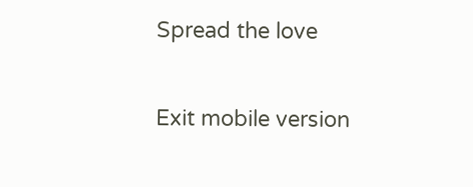Spread the love

Exit mobile version